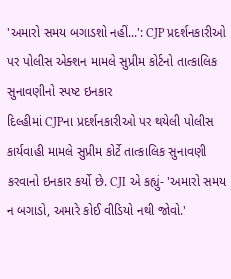'અમારો સમય બગાડશો નહીં...': CJP પ્રદર્શનકારીઓ પર પોલીસ એક્શન મામલે સુપ્રીમ કોર્ટનો તાત્કાલિક સુનાવણીનો સ્પષ્ટ ઇનકાર
દિલ્હીમાં CJPના પ્રદર્શનકારીઓ પર થયેલી પોલીસ કાર્યવાહી મામલે સુપ્રીમ કોર્ટે તાત્કાલિક સુનાવણી કરવાનો ઇનકાર કર્યો છે. CJI એ કહ્યું- 'અમારો સમય ન બગાડો, અમારે કોઈ વીડિયો નથી જોવો.'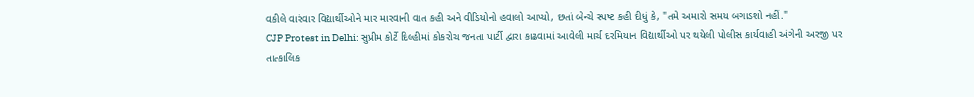વકીલે વારંવાર વિદ્યાર્થીઓને માર મારવાની વાત કહી અને વીડિયોનો હવાલો આપ્યો, છતાં બેન્ચે સ્પષ્ટ કહી દીધું કે, "તમે અમારો સમય બગાડશો નહીં."
CJP Protest in Delhi: સુપ્રીમ કોર્ટે દિલ્હીમાં કોકરોચ જનતા પાર્ટી દ્વારા કાઢવામાં આવેલી માર્ચ દરમિયાન વિદ્યાર્થીઓ પર થયેલી પોલીસ કાર્યવાહી અંગેની અરજી પર તાત્કાલિક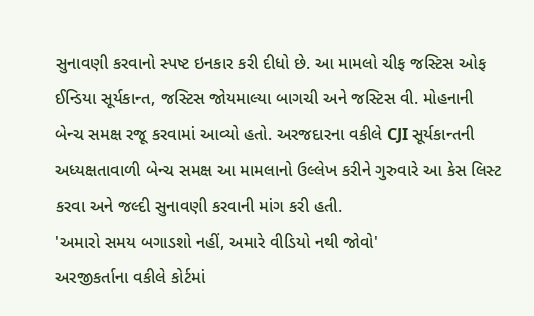સુનાવણી કરવાનો સ્પષ્ટ ઇનકાર કરી દીધો છે. આ મામલો ચીફ જસ્ટિસ ઓફ ઈન્ડિયા સૂર્યકાન્ત, જસ્ટિસ જોયમાલ્યા બાગચી અને જસ્ટિસ વી. મોહનાની બેન્ચ સમક્ષ રજૂ કરવામાં આવ્યો હતો. અરજદારના વકીલે CJI સૂર્યકાન્તની અધ્યક્ષતાવાળી બેન્ચ સમક્ષ આ મામલાનો ઉલ્લેખ કરીને ગુરુવારે આ કેસ લિસ્ટ કરવા અને જલ્દી સુનાવણી કરવાની માંગ કરી હતી.
'અમારો સમય બગાડશો નહીં, અમારે વીડિયો નથી જોવો'
અરજીકર્તાના વકીલે કોર્ટમાં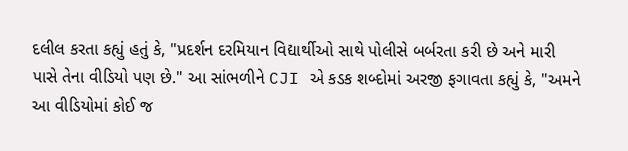દલીલ કરતા કહ્યું હતું કે, "પ્રદર્શન દરમિયાન વિદ્યાર્થીઓ સાથે પોલીસે બર્બરતા કરી છે અને મારી પાસે તેના વીડિયો પણ છે." આ સાંભળીને CJI એ કડક શબ્દોમાં અરજી ફગાવતા કહ્યું કે, "અમને આ વીડિયોમાં કોઈ જ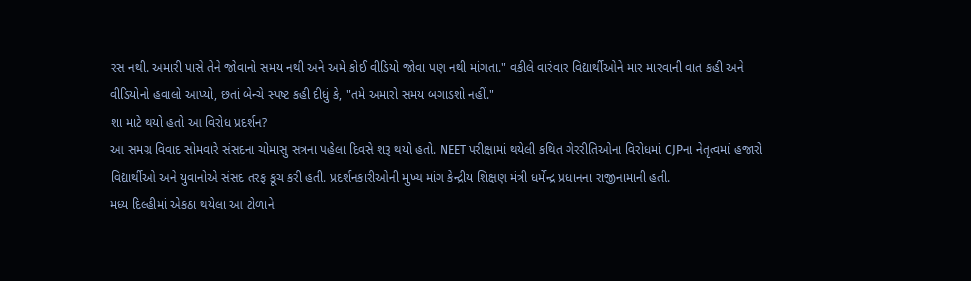રસ નથી. અમારી પાસે તેને જોવાનો સમય નથી અને અમે કોઈ વીડિયો જોવા પણ નથી માંગતા." વકીલે વારંવાર વિદ્યાર્થીઓને માર મારવાની વાત કહી અને વીડિયોનો હવાલો આપ્યો, છતાં બેન્ચે સ્પષ્ટ કહી દીધું કે, "તમે અમારો સમય બગાડશો નહીં."
શા માટે થયો હતો આ વિરોધ પ્રદર્શન?
આ સમગ્ર વિવાદ સોમવારે સંસદના ચોમાસુ સત્રના પહેલા દિવસે શરૂ થયો હતો. NEET પરીક્ષામાં થયેલી કથિત ગેરરીતિઓના વિરોધમાં CJPના નેતૃત્વમાં હજારો વિદ્યાર્થીઓ અને યુવાનોએ સંસદ તરફ કૂચ કરી હતી. પ્રદર્શનકારીઓની મુખ્ય માંગ કેન્દ્રીય શિક્ષણ મંત્રી ધર્મેન્દ્ર પ્રધાનના રાજીનામાની હતી.
મધ્ય દિલ્હીમાં એકઠા થયેલા આ ટોળાને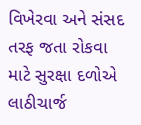વિખેરવા અને સંસદ તરફ જતા રોકવા માટે સુરક્ષા દળોએ લાઠીચાર્જ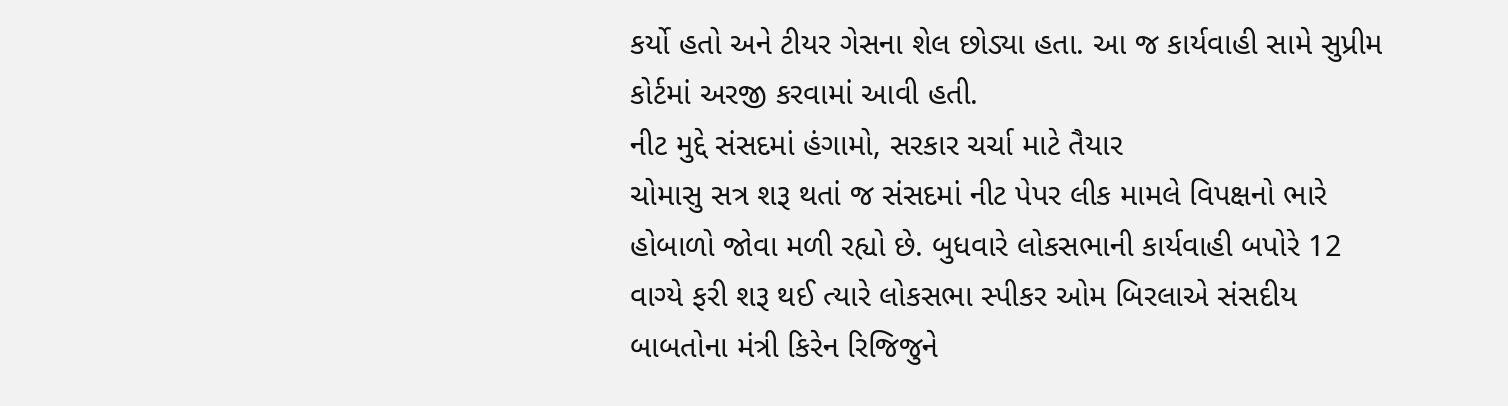કર્યો હતો અને ટીયર ગેસના શેલ છોડ્યા હતા. આ જ કાર્યવાહી સામે સુપ્રીમ કોર્ટમાં અરજી કરવામાં આવી હતી.
નીટ મુદ્દે સંસદમાં હંગામો, સરકાર ચર્ચા માટે તૈયાર
ચોમાસુ સત્ર શરૂ થતાં જ સંસદમાં નીટ પેપર લીક મામલે વિપક્ષનો ભારે હોબાળો જોવા મળી રહ્યો છે. બુધવારે લોકસભાની કાર્યવાહી બપોરે 12 વાગ્યે ફરી શરૂ થઈ ત્યારે લોકસભા સ્પીકર ઓમ બિરલાએ સંસદીય બાબતોના મંત્રી કિરેન રિજિજુને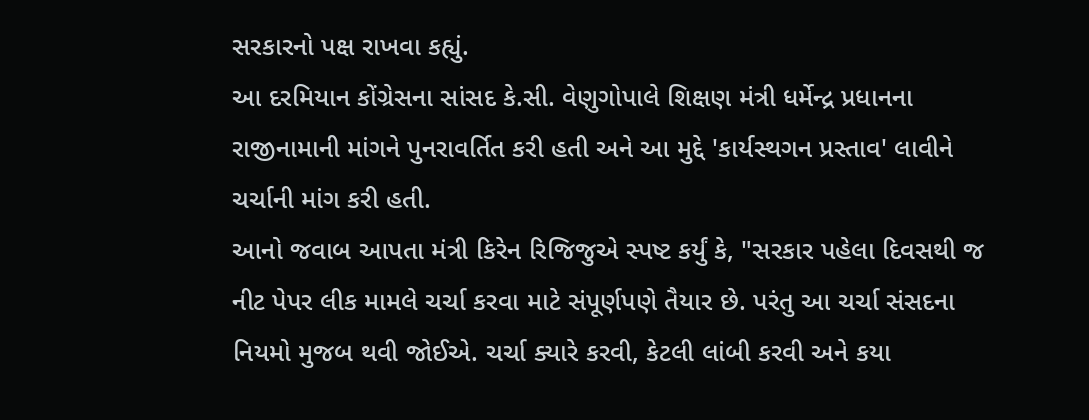સરકારનો પક્ષ રાખવા કહ્યું.
આ દરમિયાન કોંગ્રેસના સાંસદ કે.સી. વેણુગોપાલે શિક્ષણ મંત્રી ધર્મેન્દ્ર પ્રધાનના રાજીનામાની માંગને પુનરાવર્તિત કરી હતી અને આ મુદ્દે 'કાર્યસ્થગન પ્રસ્તાવ' લાવીને ચર્ચાની માંગ કરી હતી.
આનો જવાબ આપતા મંત્રી કિરેન રિજિજુએ સ્પષ્ટ કર્યું કે, "સરકાર પહેલા દિવસથી જ નીટ પેપર લીક મામલે ચર્ચા કરવા માટે સંપૂર્ણપણે તૈયાર છે. પરંતુ આ ચર્ચા સંસદના નિયમો મુજબ થવી જોઈએ. ચર્ચા ક્યારે કરવી, કેટલી લાંબી કરવી અને કયા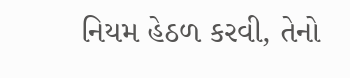નિયમ હેઠળ કરવી, તેનો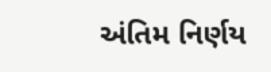અંતિમ નિર્ણય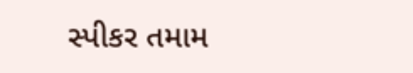સ્પીકર તમામ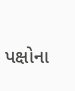પક્ષોના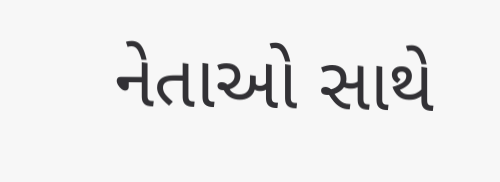નેતાઓ સાથે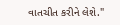વાતચીત કરીને લેશે."